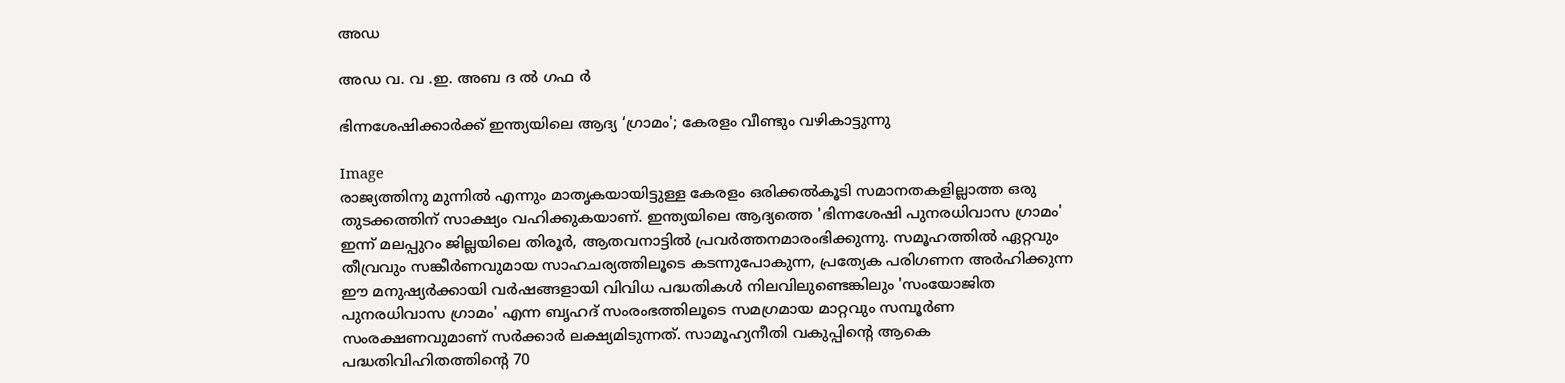അഡ

അഡ വ. വ .ഇ. അബ ദ ൽ ഗഫ ർ

ഭിന്നശേഷിക്കാർക്ക് ഇന്ത്യയിലെ ആദ്യ ‘ഗ്രാമം'; കേരളം വീണ്ടും വഴികാട്ടുന്നു

Image
രാജ്യത്തിനു മുന്നിൽ എന്നും മാതൃകയായിട്ടുള്ള കേരളം ഒരിക്കൽകൂടി സമാനതകളില്ലാത്ത ഒരു തുടക്കത്തിന് സാക്ഷ്യം വഹിക്കുകയാണ്. ഇന്ത്യയിലെ ആദ്യത്തെ 'ഭിന്നശേഷി പുനരധിവാസ ഗ്രാമം' ഇന്ന് മലപ്പുറം ജില്ലയിലെ തിരൂർ, ആതവനാട്ടിൽ പ്രവർത്തനമാരംഭിക്കുന്നു. സമൂഹത്തിൽ ഏറ്റവും തീവ്രവും സങ്കീർണവുമായ സാഹചര്യത്തിലൂടെ കടന്നുപോകുന്ന, പ്രത്യേക പരിഗണന അർഹിക്കുന്ന ഈ മനുഷ്യർക്കായി വർഷങ്ങളായി വിവിധ പദ്ധതികൾ നിലവിലുണ്ടെങ്കിലും 'സംയോജിത പുനരധിവാസ ഗ്രാമം' എന്ന ബൃഹദ് സംരംഭത്തിലൂടെ സമഗ്രമായ മാറ്റവും സമ്പൂർണ സംരക്ഷണവുമാണ് സർക്കാർ ലക്ഷ്യമിടുന്നത്. സാമൂഹ്യനീതി വകുപ്പിന്റെ ആകെ പദ്ധതിവിഹിതത്തിന്റെ 70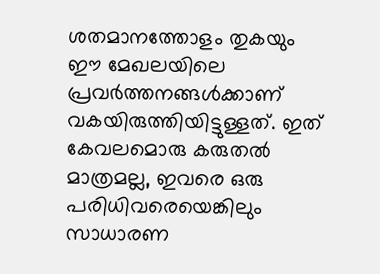ശതമാനത്തോളം തുകയും ഈ മേഖലയിലെ പ്രവർത്തനങ്ങൾക്കാണ് വകയിരുത്തിയിട്ടുള്ളത്. ഇത് കേവലമൊരു കരുതൽ മാത്രമല്ല, ഇവരെ ഒരു പരിധിവരെയെങ്കിലും സാധാരണ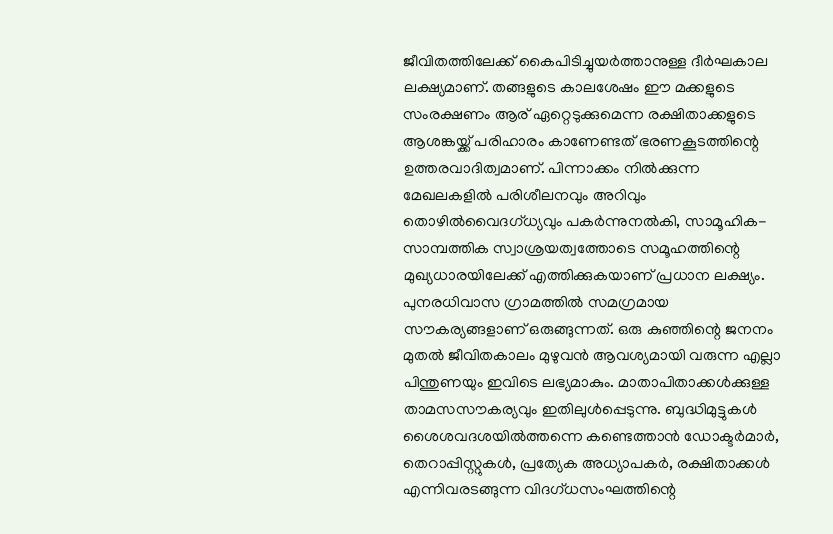ജീവിതത്തിലേക്ക് കൈപിടിച്ചുയർത്താനുള്ള ദീർഘകാല ലക്ഷ്യമാണ്. തങ്ങളുടെ കാലശേഷം ഈ മക്കളുടെ സംരക്ഷണം ആര് ഏറ്റെടുക്കുമെന്ന രക്ഷിതാക്കളുടെ ആശങ്കയ്ക്ക് പരിഹാരം കാണേണ്ടത് ഭരണകൂടത്തിന്റെ ഉത്തരവാദിത്വമാണ്. പിന്നാക്കം നിൽക്കുന്ന മേഖലകളിൽ പരിശീലനവും അറിവും തൊഴിൽവൈദഗ്ധ്യവും പകർന്നുനൽകി, സാമൂഹിക-സാമ്പത്തിക സ്വാശ്രയത്വത്തോടെ സമൂഹത്തിന്റെ മുഖ്യധാരയിലേക്ക് എത്തിക്കുകയാണ് പ്രധാന ലക്ഷ്യം. പുനരധിവാസ ഗ്രാമത്തിൽ സമഗ്രമായ സൗകര്യങ്ങളാണ് ഒരുങ്ങുന്നത്. ഒരു കുഞ്ഞിന്റെ ജനനം മുതൽ ജീവിതകാലം മുഴുവൻ ആവശ്യമായി വരുന്ന എല്ലാ പിന്തുണയും ഇവിടെ ലഭ്യമാകും. മാതാപിതാക്കൾക്കുള്ള താമസസൗകര്യവും ഇതിലുൾപ്പെടുന്നു. ബുദ്ധിമുട്ടുകൾ ശൈശവദശയിൽത്തന്നെ കണ്ടെത്താൻ ഡോക്ടർമാർ, തെറാപ്പിസ്റ്റുകൾ, പ്രത്യേക അധ്യാപകർ, രക്ഷിതാക്കൾ എന്നിവരടങ്ങുന്ന വിദഗ്ധസംഘത്തിന്റെ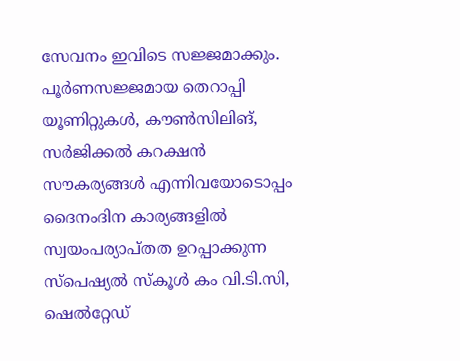സേവനം ഇവിടെ സജ്ജമാക്കും. പൂർണസജ്ജമായ തെറാപ്പി യൂണിറ്റുകൾ, കൗൺസിലിങ്, സർജിക്കൽ കറക്ഷൻ സൗകര്യങ്ങൾ എന്നിവയോടൊപ്പം ദൈനംദിന കാര്യങ്ങളിൽ സ്വയംപര്യാപ്തത ഉറപ്പാക്കുന്ന സ്പെഷ്യൽ സ്കൂൾ കം വി.ടി.സി, ഷെൽറ്റേഡ്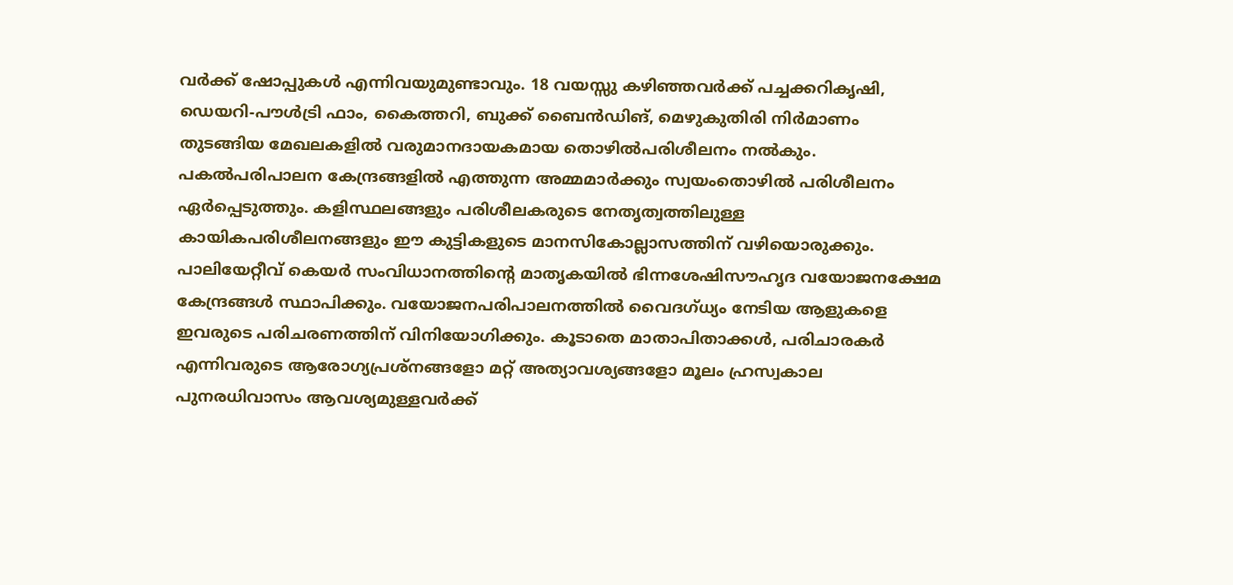വർക്ക് ഷോപ്പുകൾ എന്നിവയുമുണ്ടാവും. 18 വയസ്സു കഴിഞ്ഞവർക്ക് പച്ചക്കറികൃഷി, ഡെയറി-പൗൾട്രി ഫാം, കൈത്തറി, ബുക്ക് ബൈൻഡിങ്, മെഴുകുതിരി നിർമാണം തുടങ്ങിയ മേഖലകളിൽ വരുമാനദായകമായ തൊഴിൽപരിശീലനം നൽകും. പകൽപരിപാലന കേന്ദ്രങ്ങളിൽ എത്തുന്ന അമ്മമാർക്കും സ്വയംതൊഴിൽ പരിശീലനം ഏർപ്പെടുത്തും. കളിസ്ഥലങ്ങളും പരിശീലകരുടെ നേതൃത്വത്തിലുള്ള കായികപരിശീലനങ്ങളും ഈ കുട്ടികളുടെ മാനസികോല്ലാസത്തിന് വഴിയൊരുക്കും. പാലിയേറ്റീവ് കെയർ സംവിധാനത്തിന്റെ മാതൃകയിൽ ഭിന്നശേഷിസൗഹൃദ വയോജനക്ഷേമ കേന്ദ്രങ്ങൾ സ്ഥാപിക്കും. വയോജനപരിപാലനത്തിൽ വൈദഗ്ധ്യം നേടിയ ആളുകളെ ഇവരുടെ പരിചരണത്തിന് വിനിയോഗിക്കും. കൂടാതെ മാതാപിതാക്കൾ, പരിചാരകർ എന്നിവരുടെ ആരോഗ്യപ്രശ്നങ്ങളോ മറ്റ് അത്യാവശ്യങ്ങളോ മൂലം ഹ്രസ്വകാല പുനരധിവാസം ആവശ്യമുള്ളവർക്ക്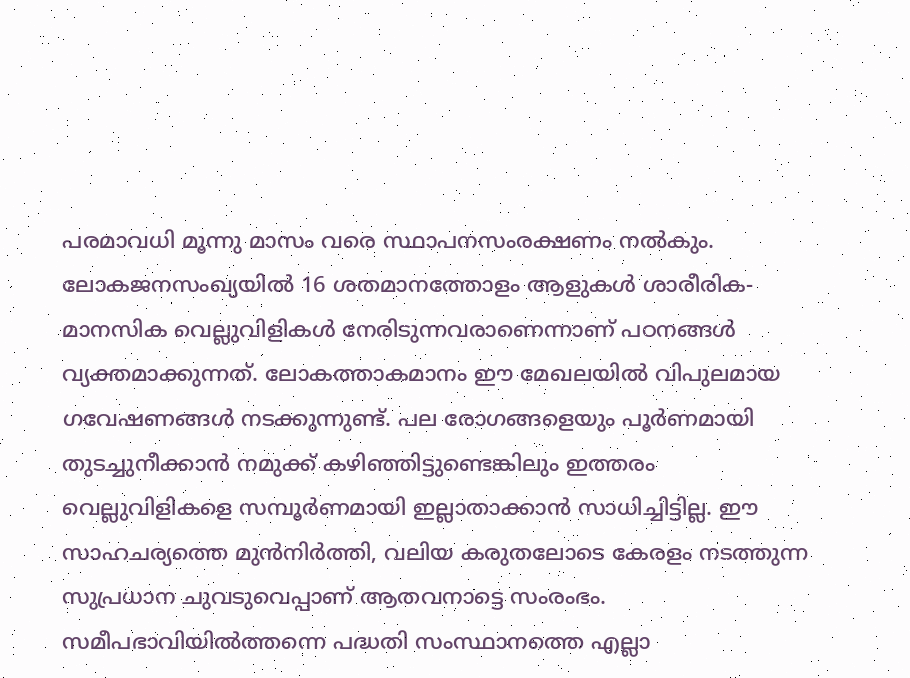പരമാവധി മൂന്നു മാസം വരെ സ്ഥാപനസംരക്ഷണം നൽകും. ലോകജനസംഖ്യയിൽ 16 ശതമാനത്തോളം ആളുകൾ ശാരീരിക-മാനസിക വെല്ലുവിളികൾ നേരിടുന്നവരാണെന്നാണ് പഠനങ്ങൾ വ്യക്തമാക്കുന്നത്. ലോകത്താകമാനം ഈ മേഖലയിൽ വിപുലമായ ഗവേഷണങ്ങൾ നടക്കുന്നുണ്ട്. പല രോഗങ്ങളെയും പൂർണമായി തുടച്ചുനീക്കാൻ നമുക്ക് കഴിഞ്ഞിട്ടുണ്ടെങ്കിലും ഇത്തരം വെല്ലുവിളികളെ സമ്പൂർണമായി ഇല്ലാതാക്കാൻ സാധിച്ചിട്ടില്ല. ഈ സാഹചര്യത്തെ മുൻനിർത്തി, വലിയ കരുതലോടെ കേരളം നടത്തുന്ന സുപ്രധാന ചുവടുവെപ്പാണ് ആതവനാട്ടെ സംരംഭം. സമീപഭാവിയിൽത്തന്നെ പദ്ധതി സംസ്ഥാനത്തെ എല്ലാ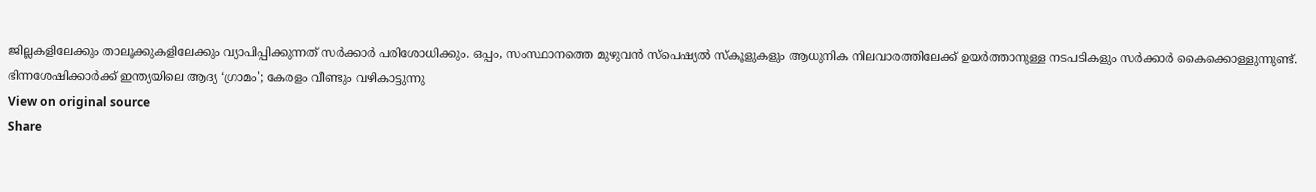ജില്ലകളിലേക്കും താലൂക്കുകളിലേക്കും വ്യാപിപ്പിക്കുന്നത് സർക്കാർ പരിശോധിക്കും. ഒപ്പം, സംസ്ഥാനത്തെ മുഴുവൻ സ്പെഷ്യൽ സ്കൂളുകളും ആധുനിക നിലവാരത്തിലേക്ക് ഉയർത്താനുള്ള നടപടികളും സർക്കാർ കൈക്കൊള്ളുന്നുണ്ട്.
ഭിന്നശേഷിക്കാർക്ക് ഇന്ത്യയിലെ ആദ്യ ‘ഗ്രാമം'; കേരളം വീണ്ടും വഴികാട്ടുന്നു
View on original source
Share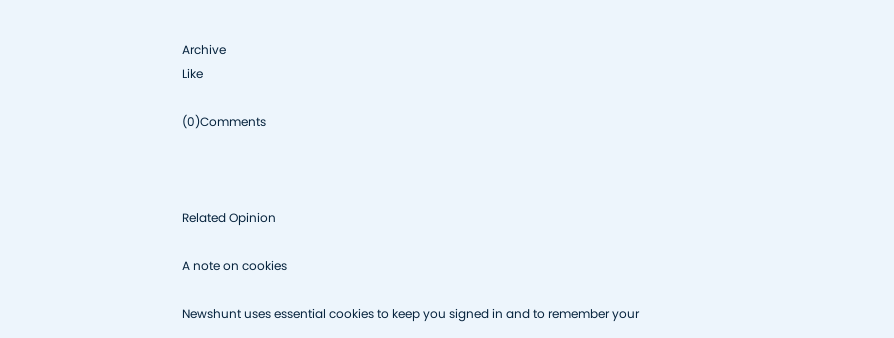Archive
Like

(0)Comments



Related Opinion

A note on cookies

Newshunt uses essential cookies to keep you signed in and to remember your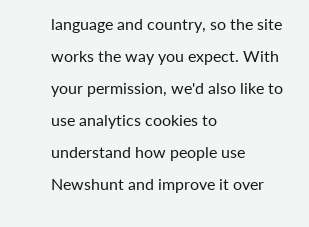language and country, so the site works the way you expect. With your permission, we'd also like to use analytics cookies to understand how people use Newshunt and improve it over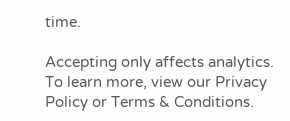time.

Accepting only affects analytics. To learn more, view our Privacy Policy or Terms & Conditions.